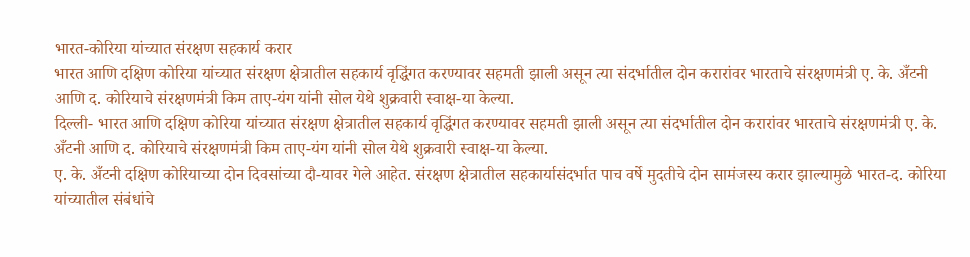भारत-कोरिया यांच्यात संरक्षण सहकार्य करार
भारत आणि दक्षिण कोरिया यांच्यात संरक्षण क्षेत्रातील सहकार्य वृद्धिंगत करण्यावर सहमती झाली असून त्या संदर्भातील दोन करारांवर भारताचे संरक्षणमंत्री ए. के. अँटनी आणि द. कोरियाचे संरक्षणमंत्री किम ताए-यंग यांनी सोल येथे शुक्रवारी स्वाक्ष-या केल्या.
दिल्ली- भारत आणि दक्षिण कोरिया यांच्यात संरक्षण क्षेत्रातील सहकार्य वृद्धिंगत करण्यावर सहमती झाली असून त्या संदर्भातील दोन करारांवर भारताचे संरक्षणमंत्री ए. के. अँटनी आणि द. कोरियाचे संरक्षणमंत्री किम ताए-यंग यांनी सोल येथे शुक्रवारी स्वाक्ष-या केल्या.
ए. के. अँटनी दक्षिण कोरियाच्या दोन दिवसांच्या दौ-यावर गेले आहेत. संरक्षण क्षेत्रातील सहकार्यासंदर्भात पाच वर्षे मुदतीचे दोन सामंजस्य करार झाल्यामुळे भारत-द. कोरिया यांच्यातील संबंधांचे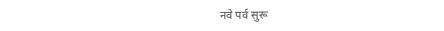नवे पर्व सुरू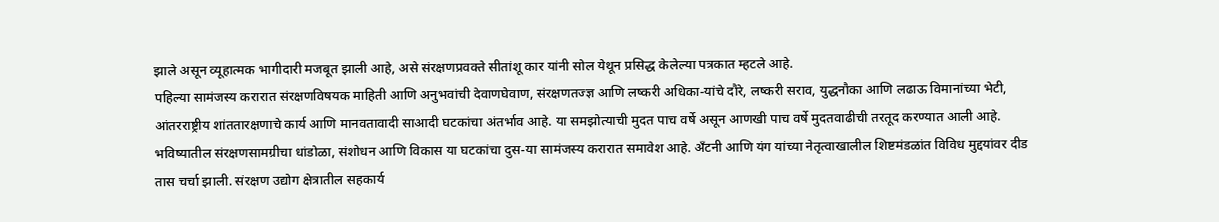झाले असून व्यूहात्मक भागीदारी मजबूत झाली आहे, असे संरक्षणप्रवक्ते सीतांशू कार यांनी सोल येथून प्रसिद्ध केलेल्या पत्रकात म्हटले आहे.
पहिल्या सामंजस्य करारात संरक्षणविषयक माहिती आणि अनुभवांची देवाणघेवाण, संरक्षणतज्ज्ञ आणि लष्करी अधिका-यांचे दौरे, लष्करी सराव, युद्धनौका आणि लढाऊ विमानांच्या भेटी, आंतरराष्ट्रीय शांततारक्षणाचे कार्य आणि मानवतावादी साआदी घटकांचा अंतर्भाव आहे. या समझोत्याची मुदत पाच वर्षे असून आणखी पाच वर्षे मुदतवाढीची तरतूद करण्यात आली आहे. भविष्यातील संरक्षणसामग्रीचा धांडोळा, संशोधन आणि विकास या घटकांचा दुस-या सामंजस्य करारात समावेश आहे. अँटनी आणि यंग यांच्या नेतृत्वाखालील शिष्टमंडळांत विविध मुद्दयांवर दीड तास चर्चा झाली. संरक्षण उद्योग क्षेत्रातील सहकार्य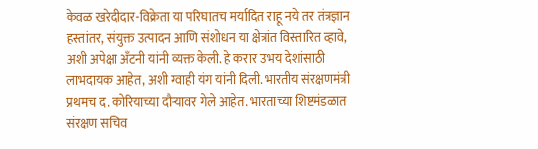केवळ खरेदीदार-विक्रेता या परिघातच मर्यादित राहू नये तर तंत्रज्ञान हस्तांतर, संयुक्त उत्पादन आणि संशोधन या क्षेत्रांत विस्तारित व्हावे, अशी अपेक्षा अँटनी यांनी व्यक्त केली. हे करार उभय देशांसाठी लाभदायक आहेत, अशी ग्वाही यंग यांनी दिली. भारतीय संरक्षणमंत्री प्रथमच द. कोरियाच्या दौऱ्यावर गेले आहेत. भारताच्या शिष्टमंडळात संरक्षण सचिव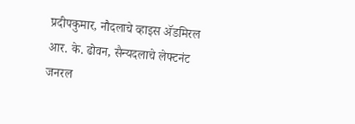प्रदीपकुमार, नौदलाचे व्हाइस ॲडमिरल आर. के. ढोवन, सैन्यदलाचे लेफ्टनंट जनरल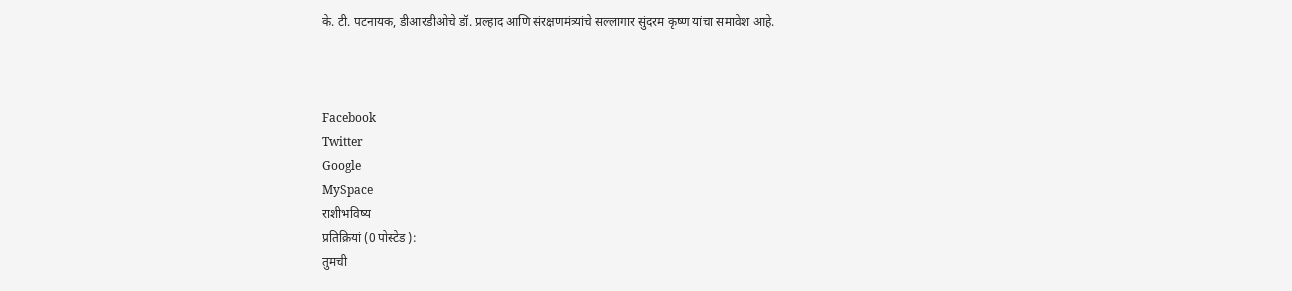के. टी. पटनायक, डीआरडीओचे डॉ. प्रल्हाद आणि संरक्षणमंत्र्यांचे सल्लागार सुंदरम कृष्ण यांचा समावेश आहे.



Facebook
Twitter
Google
MySpace
राशीभविष्य
प्रतिक्रियां (0 पोस्टेड ):
तुमची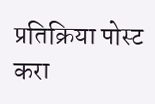प्रतिक्रिया पोस्ट करा